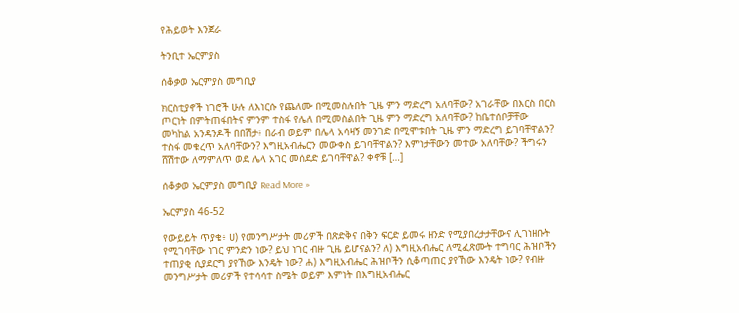የሕይወት እንጀራ

ትንቢተ ኤርምያስ

ሰቆቃወ ኤርምያስ መግቢያ

ክርስቲያኖች ነገሮች ሁሉ ለእነርሱ የጨለሙ በሚመስሉበት ጊዜ ምን ማድረግ አለባቸው? አገራቸው በእርስ በርስ ጦርነት በምትጠፋበትና ምንም ተስፋ የሌለ በሚመስልበት ጊዜ ምን ማድረግ አለባቸው? ከቤተሰቦቻቸው መካከል አንዳንዶች በበሽታ፥ በራብ ወይም በሌላ አሳዛኝ መንገድ በሚሞቱበት ጊዜ ምን ማድረግ ይገባቸዋልን? ተስፋ መቁረጥ አለባቸውን? እግዚአብሔርን መውቀስ ይገባቸዋልን? እምነታቸውን መተው አለባቸው? ችግሩን ሸሽተው ለማምለጥ ወደ ሌላ አገር መሰደድ ይገባቸዋል? ቀኖቹ […]

ሰቆቃወ ኤርምያስ መግቢያ Read More »

ኤርምያስ 46-52

የውይይት ጥያቄ፥ ሀ) የመንግሥታት መሪዎች በጽድቅና በቅን ፍርድ ይመሩ ዘንድ የሚያበረታታቸውና ሊገነዘቡት የሚገባቸው ነገር ምንድን ነው? ይህ ነገር ብዙ ጊዜ ይሆናልን? ለ) እግዚአብሔር ለሚፈጽሙት ተግባር ሕዝቦችን ተጠያቂ ሲያደርግ ያየኸው እንዴት ነው? ሐ) እግዚአብሔር ሕዝቦችን ሲቆጣጠር ያየኸው እንዴት ነው? የብዙ መንግሥታት መሪዎች የተሳሳተ ስሜት ወይም እምነት በእግዚአብሔር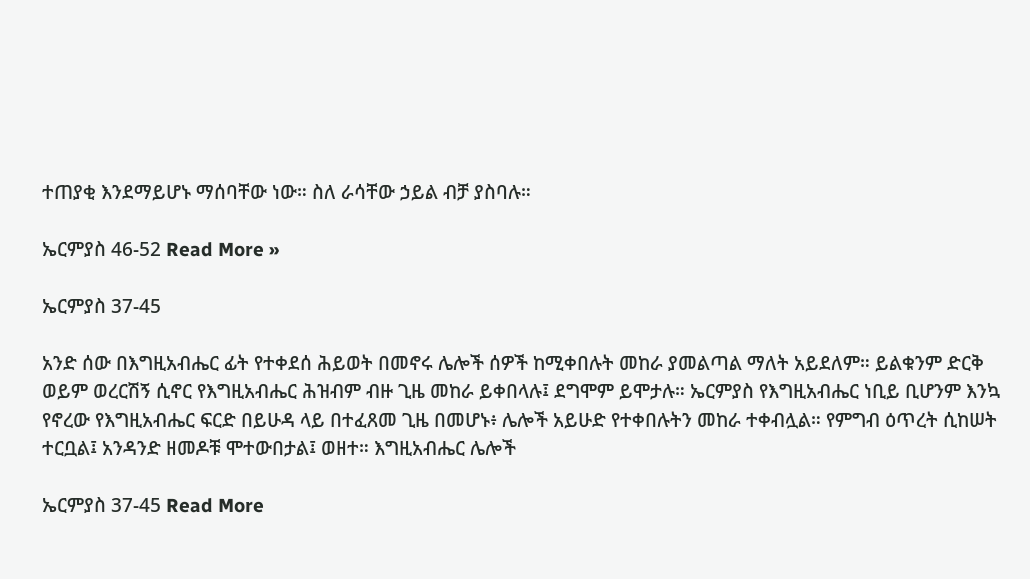ተጠያቂ እንደማይሆኑ ማሰባቸው ነው። ስለ ራሳቸው ኃይል ብቻ ያስባሉ።

ኤርምያስ 46-52 Read More »

ኤርምያስ 37-45

አንድ ሰው በእግዚአብሔር ፊት የተቀደሰ ሕይወት በመኖሩ ሌሎች ሰዎች ከሚቀበሉት መከራ ያመልጣል ማለት አይደለም። ይልቁንም ድርቅ ወይም ወረርሽኝ ሲኖር የእግዚአብሔር ሕዝብም ብዙ ጊዜ መከራ ይቀበላሉ፤ ደግሞም ይሞታሉ። ኤርምያስ የእግዚአብሔር ነቢይ ቢሆንም እንኳ የኖረው የእግዚአብሔር ፍርድ በይሁዳ ላይ በተፈጸመ ጊዜ በመሆኑ፥ ሌሎች አይሁድ የተቀበሉትን መከራ ተቀብሏል። የምግብ ዕጥረት ሲከሠት ተርቧል፤ አንዳንድ ዘመዶቹ ሞተውበታል፤ ወዘተ። እግዚአብሔር ሌሎች

ኤርምያስ 37-45 Read More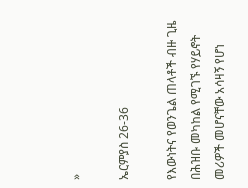»

ኤርምያስ 26-36

የእውነትና የወንጌል ጠላቶች ብዙ ጊዜ በሕዝቡ መካከል የሚገኙ የሃይኖት መሪዎች መሆናቸው አሳዛኝ የሆነ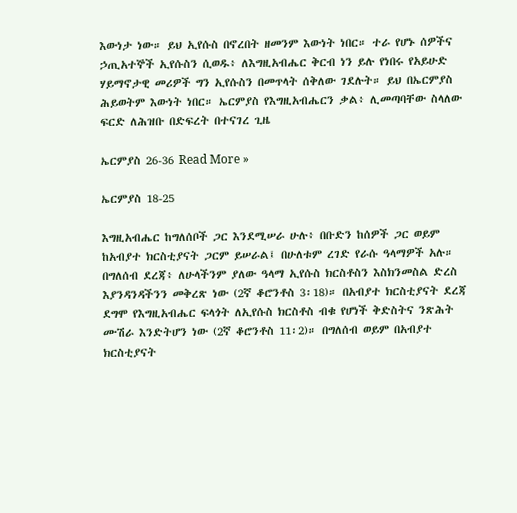እውነታ ነው። ይህ ኢየሱስ በኖረበት ዘመንም እውነት ነበር። ተራ የሆኑ ሰዎችና ኃጢአተኞች ኢየሱስን ሲወዱ፥ ለእግዚአብሔር ቅርብ ነን ይሉ የነበሩ የአይሁድ ሃይማኖታዊ መሪዎች ግን ኢየሱስን በመጥላት ሰቅለው ገደሉት። ይህ በኤርምያስ ሕይወትም እውነት ነበር። ኤርምያስ የእግዚአብሔርን ቃል፥ ሊመጣባቸው ስላለው ፍርድ ለሕዝቡ በድፍረት በተናገረ ጊዜ

ኤርምያስ 26-36 Read More »

ኤርምያስ 18-25

እግዚአብሔር ከግለሰቦች ጋር እንደሚሠራ ሁሉ፥ በቡድን ከሰዎች ጋር ወይም ከአብያተ ክርስቲያናት ጋርም ይሠራል፤ በሁለቱም ረገድ የራሱ ዓላማዎች አሉ። በግለሰብ ደረጃ፥ ለሁላችንም ያለው ዓላማ ኢየሱስ ክርስቶስን እስክንመስል ድረስ እያንዳንዳችንን መቅረጽ ነው (2ኛ ቆሮንቶስ 3፡18)። በአብያተ ክርስቲያናት ደረጃ ደግሞ የእግዚአብሔር ፍላጎት ለኢየሱስ ክርስቶስ ብቁ የሆነች ቅድስትና ንጽሕት ሙሽራ እንድትሆን ነው (2ኛ ቆሮንቶስ 11፡2)። በግለሰብ ወይም በአብያተ ክርስቲያናት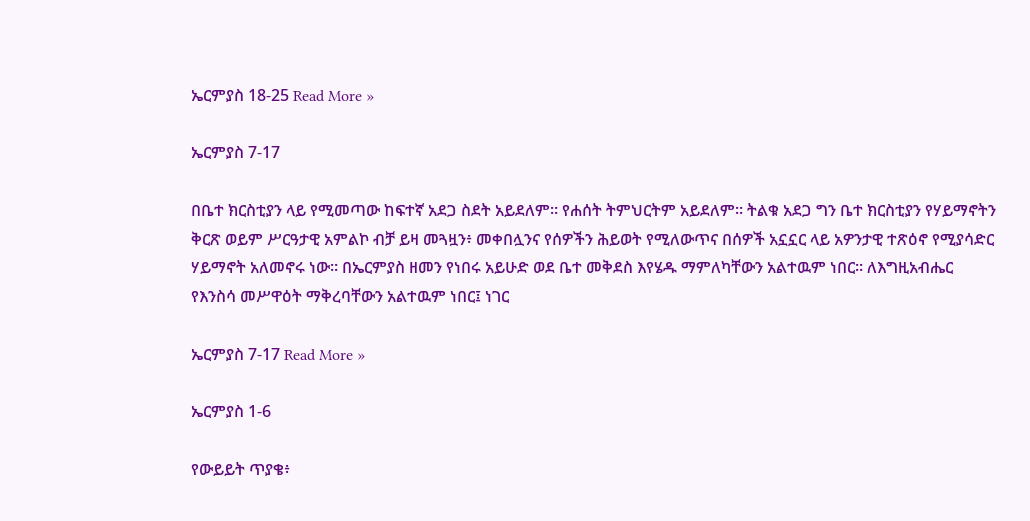ኤርምያስ 18-25 Read More »

ኤርምያስ 7-17

በቤተ ክርስቲያን ላይ የሚመጣው ከፍተኛ አደጋ ስደት አይደለም። የሐሰት ትምህርትም አይደለም። ትልቁ አደጋ ግን ቤተ ክርስቲያን የሃይማኖትን ቅርጽ ወይም ሥርዓታዊ አምልኮ ብቻ ይዛ መጓዟን፥ መቀበሏንና የሰዎችን ሕይወት የሚለውጥና በሰዎች አኗኗር ላይ አዎንታዊ ተጽዕኖ የሚያሳድር ሃይማኖት አለመኖሩ ነው። በኤርምያስ ዘመን የነበሩ አይሁድ ወደ ቤተ መቅደስ እየሄዱ ማምለካቸውን አልተዉም ነበር። ለእግዚአብሔር የእንስሳ መሥዋዕት ማቅረባቸውን አልተዉም ነበር፤ ነገር

ኤርምያስ 7-17 Read More »

ኤርምያስ 1-6

የውይይት ጥያቄ፥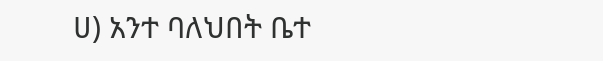ሀ) አንተ ባለህበት ቤተ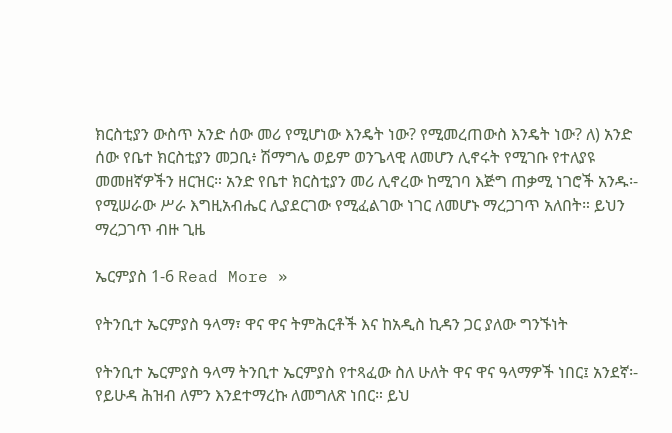ክርስቲያን ውስጥ አንድ ሰው መሪ የሚሆነው እንዴት ነው? የሚመረጠውስ እንዴት ነው? ለ) አንድ ሰው የቤተ ክርስቲያን መጋቢ፥ ሽማግሌ ወይም ወንጌላዊ ለመሆን ሊኖሩት የሚገቡ የተለያዩ መመዘኛዎችን ዘርዝር። አንድ የቤተ ክርስቲያን መሪ ሊኖረው ከሚገባ እጅግ ጠቃሚ ነገሮች አንዱ፡- የሚሠራው ሥራ እግዚአብሔር ሊያደርገው የሚፈልገው ነገር ለመሆኑ ማረጋገጥ አለበት። ይህን ማረጋገጥ ብዙ ጊዜ

ኤርምያስ 1-6 Read More »

የትንቢተ ኤርምያስ ዓላማ፣ ዋና ዋና ትምሕርቶች እና ከአዲስ ኪዳን ጋር ያለው ግንኙነት

የትንቢተ ኤርምያስ ዓላማ ትንቢተ ኤርምያስ የተጻፈው ስለ ሁለት ዋና ዋና ዓላማዎች ነበር፤ አንደኛ፡- የይሁዳ ሕዝብ ለምን እንደተማረኩ ለመግለጽ ነበር። ይህ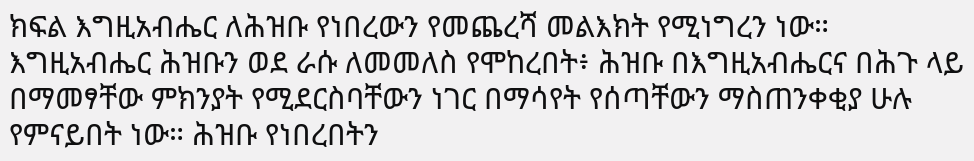ክፍል እግዚአብሔር ለሕዝቡ የነበረውን የመጨረሻ መልእክት የሚነግረን ነው። እግዚአብሔር ሕዝቡን ወደ ራሱ ለመመለስ የሞከረበት፥ ሕዝቡ በእግዚአብሔርና በሕጉ ላይ በማመፃቸው ምክንያት የሚደርስባቸውን ነገር በማሳየት የሰጣቸውን ማስጠንቀቂያ ሁሉ የምናይበት ነው። ሕዝቡ የነበረበትን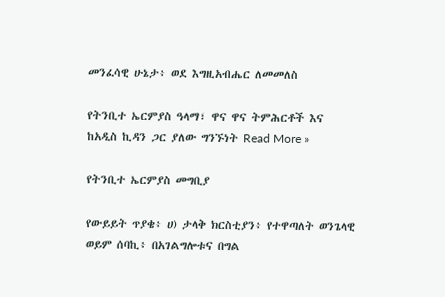መንፈሳዊ ሁኔታ፥ ወደ እግዚአብሔር ለመመለስ

የትንቢተ ኤርምያስ ዓላማ፣ ዋና ዋና ትምሕርቶች እና ከአዲስ ኪዳን ጋር ያለው ግንኙነት Read More »

የትንቢተ ኤርምያስ መግቢያ

የውይይት ጥያቄ፥ ሀ) ታላቅ ክርስቲያን፥ የተዋጣለት ወንጌላዊ ወይም ሰባኪ፥ በአገልግሎቱና በግል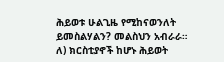ሕይወቱ ሁልጊዜ የሚከናወንለት ይመስልሃልን? መልስህን አብራራ። ለ) ክርስቲያኖች ከሆኑ ሕይወት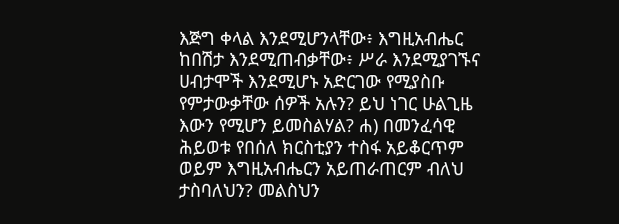እጅግ ቀላል እንደሚሆንላቸው፥ እግዚአብሔር ከበሽታ እንደሚጠብቃቸው፥ ሥራ እንደሚያገኙና ሀብታሞች እንደሚሆኑ አድርገው የሚያስቡ የምታውቃቸው ሰዎች አሉን? ይህ ነገር ሁልጊዜ እውን የሚሆን ይመስልሃል? ሐ) በመንፈሳዊ ሕይወቱ የበሰለ ክርስቲያን ተስፋ አይቆርጥም ወይም እግዚአብሔርን አይጠራጠርም ብለህ ታስባለህን? መልስህን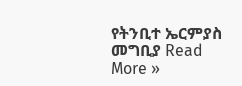የትንቢተ ኤርምያስ መግቢያ Read More »